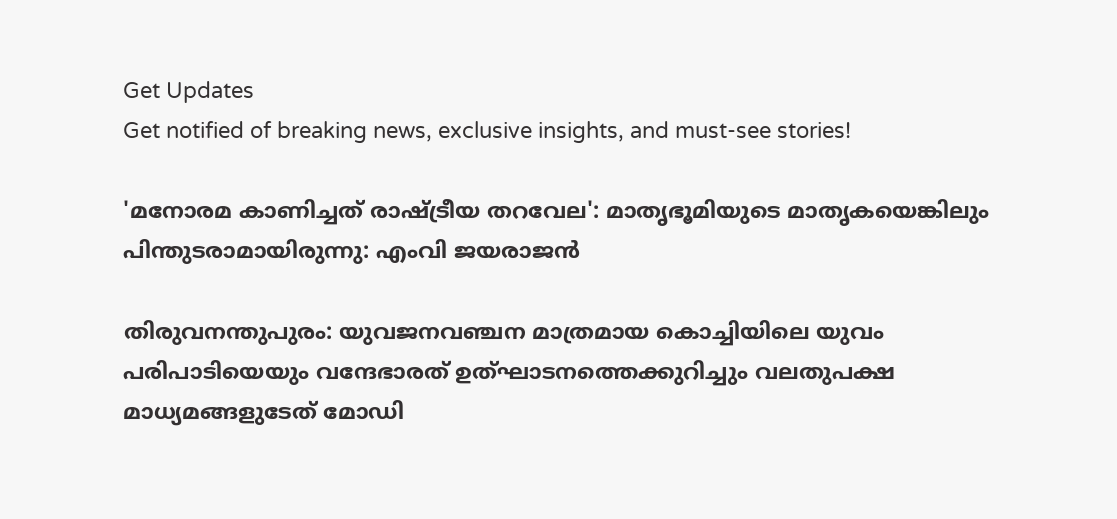Get Updates
Get notified of breaking news, exclusive insights, and must-see stories!

'മനോരമ കാണിച്ചത് രാഷ്ട്രീയ തറവേല': മാതൃഭൂമിയുടെ മാതൃകയെങ്കിലും പിന്തുടരാമായിരുന്നു: എംവി ജയരാജന്‍

തിരുവനന്തുപുരം: യുവജനവഞ്ചന മാത്രമായ കൊച്ചിയിലെ യുവം പരിപാടിയെയും വന്ദേഭാരത് ഉത്ഘാടനത്തെക്കുറിച്ചും വലതുപക്ഷ മാധ്യമങ്ങളുടേത് മോഡി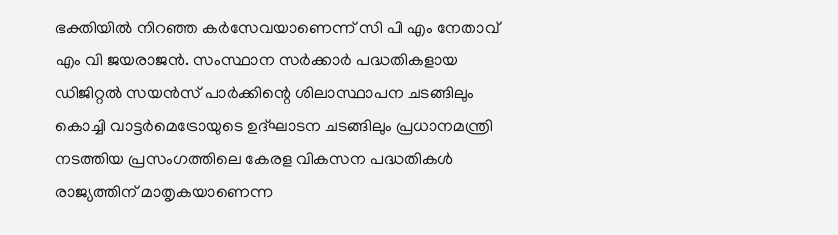ഭക്തിയിൽ നിറഞ്ഞ കർസേവയാണെന്ന് സി പി എം നേതാവ് എം വി ജയരാജന്‍. സംസ്ഥാന സർക്കാർ പദ്ധതികളായ ഡിജിറ്റൽ സയൻസ് പാർക്കിന്റെ ശിലാസ്ഥാപന ചടങ്ങിലും കൊച്ചി വാട്ടർമെട്രോയുടെ ഉദ്ഘാടന ചടങ്ങിലും പ്രധാനമന്ത്രി നടത്തിയ പ്രസംഗത്തിലെ കേരള വികസന പദ്ധതികൾ രാജ്യത്തിന് മാതൃകയാണെന്ന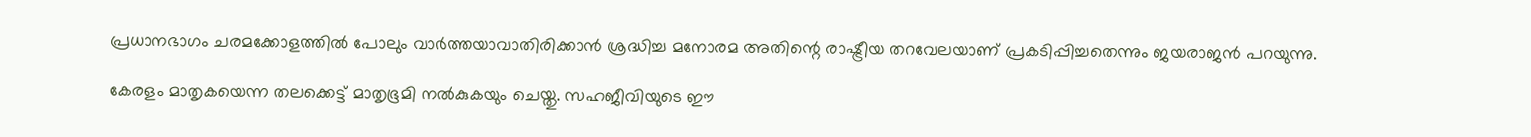പ്രധാനഭാഗം ചരമക്കോളത്തിൽ പോലും വാർത്തയാവാതിരിക്കാൻ ശ്രദ്ധിച്ച മനോരമ അതിന്റെ രാഷ്ട്രീയ തറവേലയാണ് പ്രകടിപ്പിച്ചതെന്നും ജയരാജന്‍ പറയുന്നു.

കേരളം മാതൃകയെന്ന തലക്കെട്ട് മാതൃഭൂമി നൽകുകയും ചെയ്തു. സഹജീവിയുടെ ഈ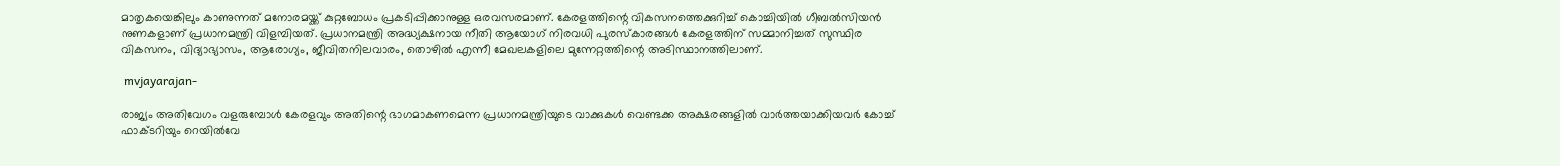മാതൃകയെങ്കിലും കാണുന്നത് മനോരമയ്ക്ക് കുറ്റബോധം പ്രകടിപ്പിക്കാനുള്ള ഒരവസരമാണ്. കേരളത്തിന്റെ വികസനത്തെക്കുറിച്ച് കൊച്ചിയിൽ ഗീബൽസിയൻ നുണകളാണ് പ്രധാനമന്ത്രി വിളമ്പിയത്. പ്രധാനമന്ത്രി അദ്ധ്യക്ഷനായ നീതി ആയോഗ് നിരവധി പുരസ്‌കാരങ്ങൾ കേരളത്തിന് സമ്മാനിച്ചത് സുസ്ഥിര വികസനം, വിദ്യാഭ്യാസം, ആരോഗ്യം, ജീവിതനിലവാരം, തൊഴിൽ എന്നീ മേഖലകളിലെ മുന്നേറ്റത്തിന്റെ അടിസ്ഥാനത്തിലാണ്.

 mvjayarajan-

രാജ്യം അതിവേഗം വളരുമ്പോൾ കേരളവും അതിന്റെ ഭാഗമാകണമെന്ന പ്രധാനമന്ത്രിയുടെ വാക്കുകൾ വെണ്ടക്ക അക്ഷരങ്ങളിൽ വാർത്തയാക്കിയവർ കോച്ച് ഫാക്ടറിയും റെയിൽവേ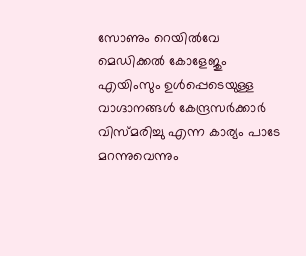സോണും റെയിൽവേ മെഡിക്കൽ കോളേജും എയിംസും ഉൾപ്പെടെയുള്ള വാഗ്ദാനങ്ങൾ കേന്ദ്രസർക്കാർ വിസ്മരിച്ചു എന്ന കാര്യം പാടേ മറന്നുവെന്നും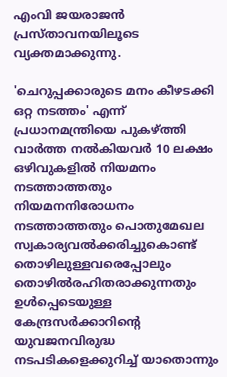എംവി ജയരാജന്‍ പ്രസ്താവനയിലൂടെ വ്യക്തമാക്കുന്നു.

'ചെറുപ്പക്കാരുടെ മനം കീഴടക്കി ഒറ്റ നടത്തം' എന്ന് പ്രധാനമന്ത്രിയെ പുകഴ്ത്തി വാർത്ത നൽകിയവർ 10 ലക്ഷം ഒഴിവുകളിൽ നിയമനം നടത്താത്തതും നിയമനനിരോധനം നടത്താത്തതും പൊതുമേഖല സ്വകാര്യവൽക്കരിച്ചുകൊണ്ട് തൊഴിലുള്ളവരെപ്പോലും തൊഴിൽരഹിതരാക്കുന്നതും ഉൾപ്പെടെയുള്ള കേന്ദ്രസർക്കാറിന്റെ യുവജനവിരുദ്ധ നടപടികളെക്കുറിച്ച് യാതൊന്നും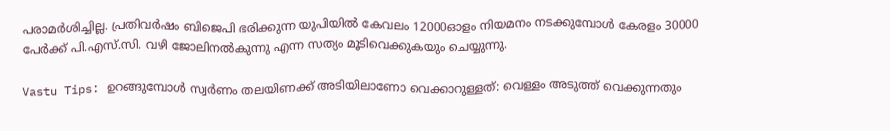പരാമർശിച്ചില്ല. പ്രതിവർഷം ബിജെപി ഭരിക്കുന്ന യുപിയിൽ കേവലം 12000ഓളം നിയമനം നടക്കുമ്പോൾ കേരളം 30000 പേർക്ക് പി.എസ്.സി. വഴി ജോലിനൽകുന്നു എന്ന സത്യം മൂടിവെക്കുകയും ചെയ്യുന്നു.

Vastu Tips: ഉറങ്ങുമ്പോള്‍ സ്വർണം തലയിണക്ക് അടിയിലാണോ വെക്കാറുള്ളത്: വെള്ളം അടുത്ത് വെക്കുന്നതും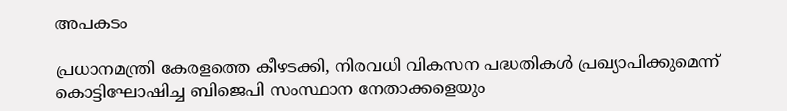അപകടം

പ്രധാനമന്ത്രി കേരളത്തെ കീഴടക്കി, നിരവധി വികസന പദ്ധതികൾ പ്രഖ്യാപിക്കുമെന്ന് കൊട്ടിഘോഷിച്ച ബിജെപി സംസ്ഥാന നേതാക്കളെയും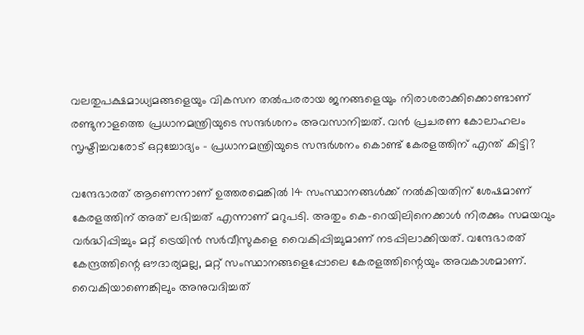വലതുപക്ഷമാധ്യമങ്ങളെയും വികസന തൽപരരായ ജനങ്ങളെയും നിരാശരാക്കിക്കൊണ്ടാണ് രണ്ടുനാളത്തെ പ്രധാനമന്ത്രിയുടെ സന്ദർശനം അവസാനിച്ചത്. വൻ പ്രചരണ കോലാഹലം സൃഷ്ടിച്ചവരോട് ഒറ്റച്ചോദ്യം - പ്രധാനമന്ത്രിയുടെ സന്ദർശനം കൊണ്ട് കേരളത്തിന് എന്ത് കിട്ടി?

വന്ദേഭാരത് ആണെന്നാണ് ഉത്തരമെങ്കിൽ 14 സംസ്ഥാനങ്ങൾക്ക് നൽകിയതിന് ശേഷമാണ് കേരളത്തിന് അത് ലഭിച്ചത് എന്നാണ് മറുപടി. അതും കെ-റെയിലിനെക്കാൾ നിരക്കും സമയവും വർദ്ധിപ്പിച്ചും മറ്റ് ട്രെയിൻ സർവീസുകളെ വൈകിപ്പിച്ചുമാണ് നടപ്പിലാക്കിയത്. വന്ദേഭാരത് കേന്ദ്രത്തിന്റെ ഔദാര്യമല്ല, മറ്റ് സംസ്ഥാനങ്ങളെപ്പോലെ കേരളത്തിന്റെയും അവകാശമാണ്. വൈകിയാണെങ്കിലും അനുവദിച്ചത്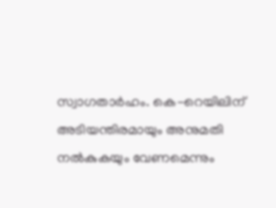സ്വാഗതാർഹം. കെ-റെയിലിന് അടിയന്തിരമായും അനുമതി നൽകുകയും വേണമെന്നും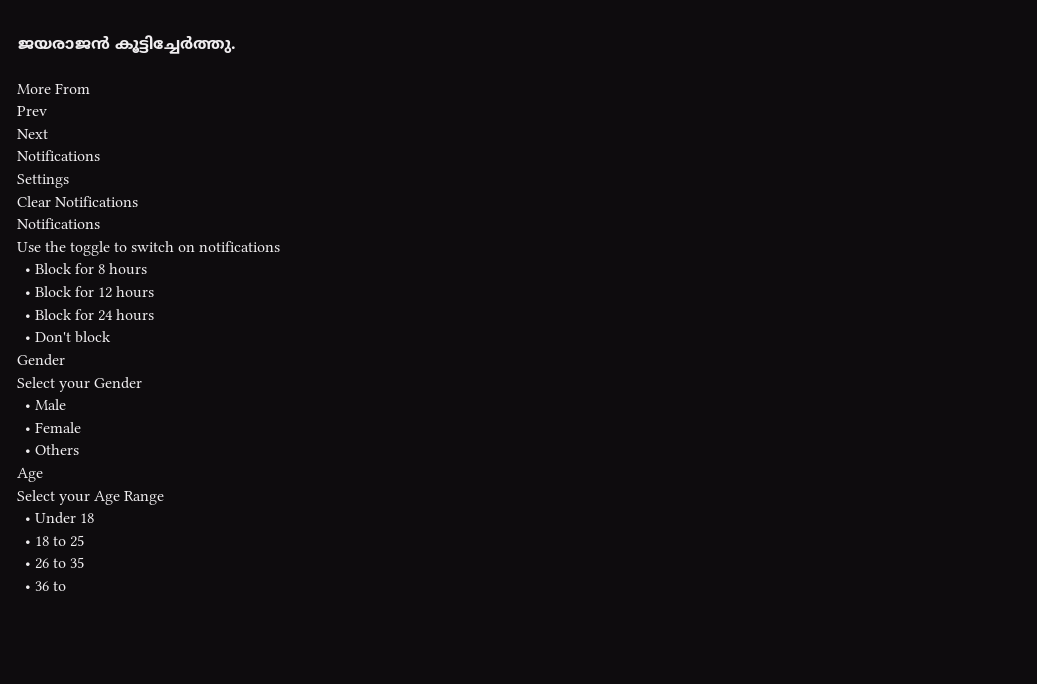ജയരാജന്‍ കൂട്ടിച്ചേർത്തു.

More From
Prev
Next
Notifications
Settings
Clear Notifications
Notifications
Use the toggle to switch on notifications
  • Block for 8 hours
  • Block for 12 hours
  • Block for 24 hours
  • Don't block
Gender
Select your Gender
  • Male
  • Female
  • Others
Age
Select your Age Range
  • Under 18
  • 18 to 25
  • 26 to 35
  • 36 to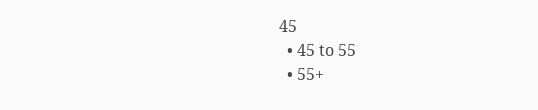45
  • 45 to 55
  • 55+